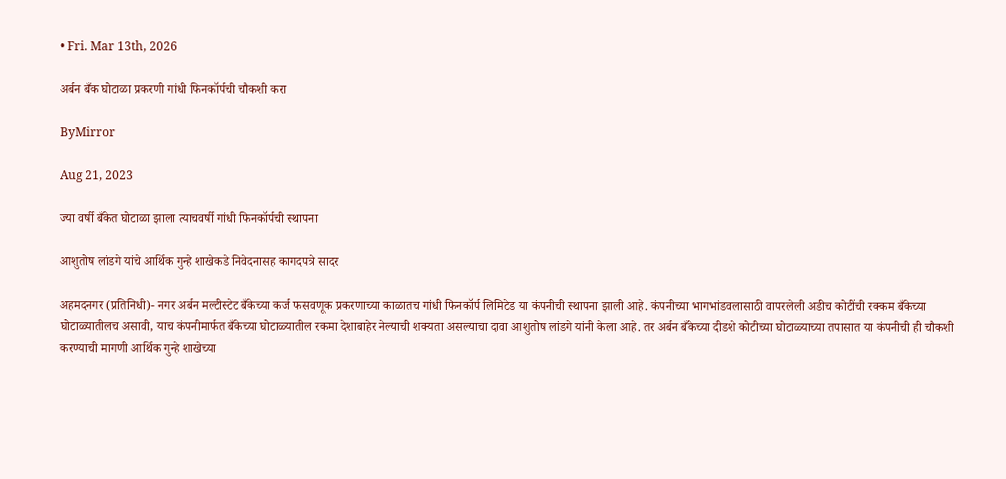• Fri. Mar 13th, 2026

अर्बन बँक घोटाळा प्रकरणी गांधी फिनकॉर्पची चौकशी करा

ByMirror

Aug 21, 2023

ज्या वर्षी बँकेत घोटाळा झाला त्याचवर्षी गांधी फिनकॉर्पची स्थापना

आशुतोष लांडगे यांचे आर्थिक गुन्हे शाखेकडे निवेदनासह कागदपत्रे सादर

अहमदनगर (प्रतिनिधी)- नगर अर्बन मल्टीस्टेट बँकेच्या कर्ज फसवणूक प्रकरणाच्या काळातच गांधी फिनकॉर्प लिमिटेड या कंपनीची स्थापना झाली आहे. कंपनीच्या भागभांडवलासाठी वापरलेली अडीच कोटींची रक्कम बँकेच्या घोटाळ्यातीलच असावी, याच कंपनीमार्फत बँकेच्या घोटाळ्यातील रकमा देशाबाहेर नेल्याची शक्यता असल्याचा दावा आशुतोष लांडगे यांनी केला आहे. तर अर्बन बँकेच्या दीडशे कोटीच्या घोटाळ्याच्या तपासात या कंपनीची ही चौकशी करण्याची मागणी आर्थिक गुन्हे शाखेच्या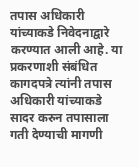तपास अधिकारी यांच्याकडे निवेदनाद्वारे करण्यात आली आहे. या प्रकरणाशी संबंधित कागदपत्रे त्यांनी तपास अधिकारी यांच्याकडे सादर करुन तपासाला गती देण्याची मागणी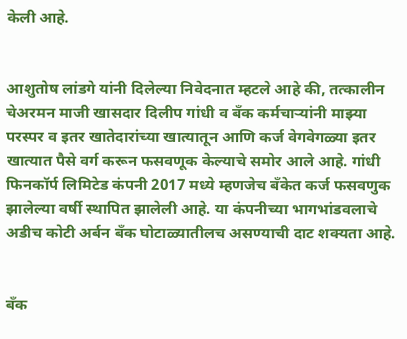केली आहे.


आशुतोष लांडगे यांनी दिलेल्या निवेदनात म्हटले आहे की, तत्कालीन चेअरमन माजी खासदार दिलीप गांधी व बँक कर्मचाऱ्यांनी माझ्या परस्पर व इतर खातेदारांच्या खात्यातून आणि कर्ज वेगवेगळ्या इतर खात्यात पैसे वर्ग करून फसवणूक केल्याचे समोर आले आहे. गांधी फिनकॉर्प लिमिटेड कंपनी 2017 मध्ये म्हणजेच बँकेत कर्ज फसवणुक झालेल्या वर्षी स्थापित झालेली आहे. या कंपनीच्या भागभांडवलाचे अडीच कोटी अर्बन बँक घोटाळ्यातीलच असण्याची दाट शक्यता आहे.


बँक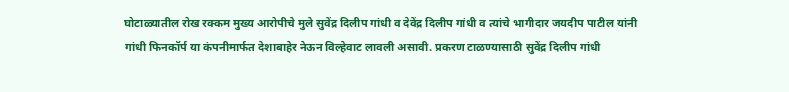घोटाळ्यातील रोख रक्कम मुख्य आरोपीचे मुले सुवेंद्र दिलीप गांधी व देवेंद्र दिलीप गांधी व त्यांचे भागीदार जयदीप पाटील यांनी गांधी फिनकॉर्प या कंपनीमार्फत देशाबाहेर नेऊन विल्हेवाट लावली असावी. प्रकरण टाळण्यासाठी सुवेंद्र दिलीप गांधी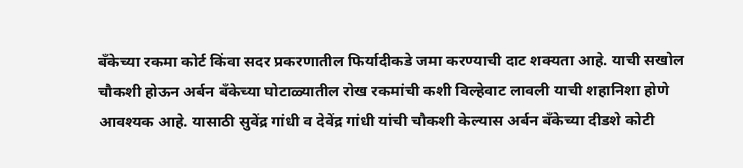बँकेच्या रकमा कोर्ट किंवा सदर प्रकरणातील फिर्यादीकडे जमा करण्याची दाट शक्यता आहे. याची सखोल चौकशी होऊन अर्बन बँकेच्या घोटाळ्यातील रोख रकमांची कशी विल्हेवाट लावली याची शहानिशा होणे आवश्‍यक आहे. यासाठी सुवेंद्र गांधी व देवेंद्र गांधी यांची चौकशी केल्यास अर्बन बँकेच्या दीडशे कोटी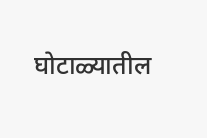घोटाळ्यातील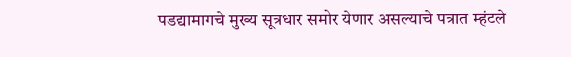पडद्यामागचे मुख्य सूत्रधार समोर येणार असल्याचे पत्रात म्हंटले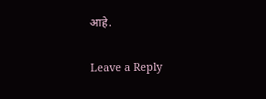आहे.

Leave a Reply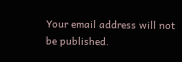Your email address will not be published.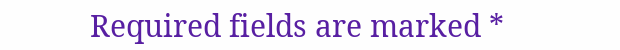Required fields are marked *